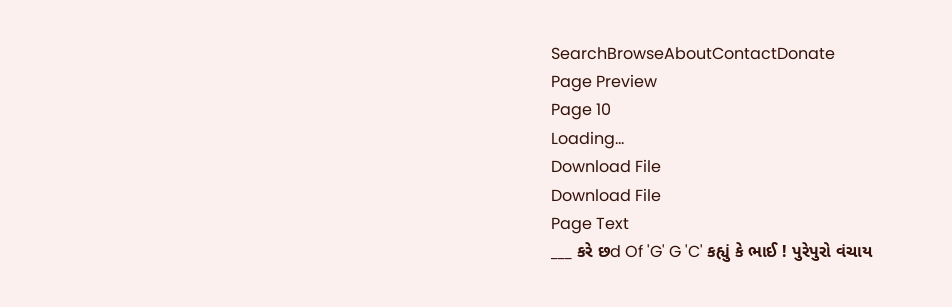SearchBrowseAboutContactDonate
Page Preview
Page 10
Loading...
Download File
Download File
Page Text
___ કરે છd Of 'G' G 'C' કહ્યું કે ભાઈ ! પુરેપુરો વંચાય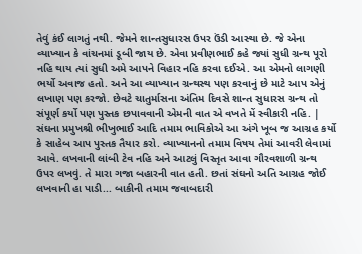તેવું કંઈ લાગતું નથી. જેમને શાન્તસુધારસ ઉપર ઉંડી આસ્થા છે. જે એના વ્યાખ્યાન કે વાંચનમાં ડૂબી જાય છે. એવા પ્રવીણભાઈ કહે જ્યાં સુધી ગ્રન્થ પૂરો નહિ થાય ત્યાં સુધી અમે આપને વિહાર નહિ કરવા દઈએ. આ એમનો લાગણી ભર્યો અવાજ હતો. અને આ વ્યાખ્યાન ગ્રન્થસ્થ પણ કરવાનું છે માટે આપ એનું લખાણ પણ કરજો. છેવટે ચાતુર્માસના અંતિમ દિવસે શાન્ત સુધારસ ગ્રન્થ તો સંપૂર્ણ કર્યો પણ પુસ્તક છપાવવાની એમની વાત એ વખતે મેં સ્વીકારી નહિ. | સંઘના પ્રમુખશ્રી ભીખુભાઈ આદિ તમામ ભાવિકોએ આ અંગે ખૂબ જ આગ્રહ કર્યો કે સાહેબ આપ પુસ્તક તૈયાર કરો. વ્યાખ્યાનનો તમામ વિષય તેમાં આવરી લેવામાં આવે. લખવાની લાંબી ટેવ નહિ અને આટલું વિસ્તૃત આવા ગૌરવશાળી ગ્રન્થ ઉપર લખવું. તે મારા ગજા બહારની વાત હતી. છતાં સંઘનો અતિ આગ્રહ જોઈ લખવાની હા પાડી... બાકીની તમામ જવાબદારી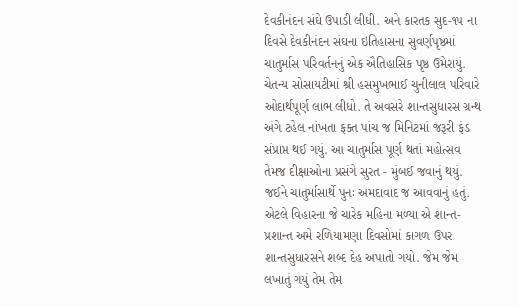દેવકીનંદન સંઘે ઉપાડી લીધી. અને કારતક સુદ-૧૫ ના દિવસે દેવકીનંદન સંઘના ઇતિહાસના સુવર્ણપૃષ્ઠમાં ચાતુર્માસ પરિવર્તનનું એક ઐતિહાસિક પૃષ્ઠ ઉમેરાયું. ચેતન્ય સોસાયટીમાં શ્રી હસમુખભાઈ ચુનીલાલ પરિવારે ઓદાર્થપૂર્ણ લાભ લીધો. તે અવસરે શાન્તસુધારસ ગ્રન્થ અંગે ટહેલ નાંખતા ફક્ત પાંચ જ મિનિટમાં જરૂરી ફંડ સંપ્રાપ્ત થઈ ગયું. આ ચાતુર્માસ પૂર્ણ થતાં મહોત્સવ તેમજ દીક્ષાઓના પ્રસંગે સુરત - મુંબઈ જવાનું થયું. જઈને ચાતુર્માસાર્થે પુનઃ અમદાવાદ જ આવવાનું હતું. એટલે વિહારના જે ચારેક મહિના મળ્યા એ શાન્ત-પ્રશાન્ત અમે રળિયામણા દિવસોમાં કાગળ ઉપર શાન્તસુધારસને શબ્દ દેહ અપાતો ગયો. જેમ જેમ લખાતું ગયું તેમ તેમ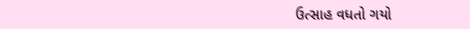ઉત્સાહ વધતો ગયો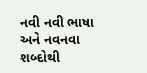નવી નવી ભાષા અને નવનવા શબ્દોથી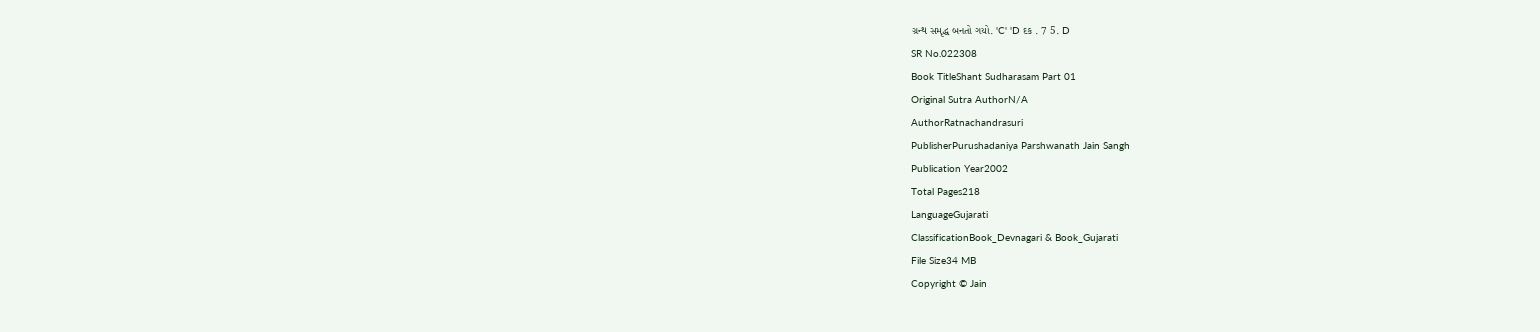ગ્રન્થ સમૃદ્ધ બનતો ગયો. 'C' 'D દક . 7 5. D
SR No.022308
Book TitleShant Sudharasam Part 01
Original Sutra AuthorN/A
AuthorRatnachandrasuri
PublisherPurushadaniya Parshwanath Jain Sangh
Publication Year2002
Total Pages218
LanguageGujarati
ClassificationBook_Devnagari & Book_Gujarati
File Size34 MB
Copyright © Jain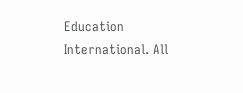Education International. All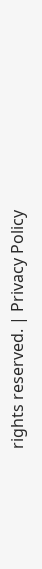rights reserved. | Privacy Policy